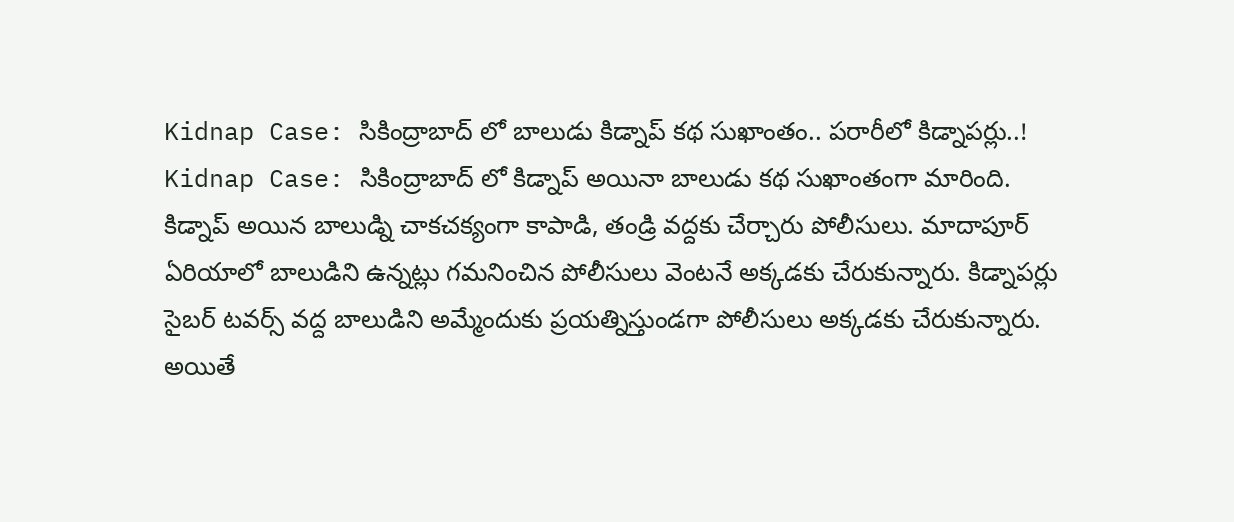Kidnap Case: సికింద్రాబాద్ లో బాలుడు కిడ్నాప్ కథ సుఖాంతం.. పరారీలో కిడ్నాపర్లు..!
Kidnap Case: సికింద్రాబాద్ లో కిడ్నాప్ అయినా బాలుడు కథ సుఖాంతంగా మారింది. కిడ్నాప్ అయిన బాలుడ్ని చాకచక్యంగా కాపాడి, తండ్రి వద్దకు చేర్చారు పోలీసులు. మాదాపూర్ ఏరియాలో బాలుడిని ఉన్నట్లు గమనించిన పోలీసులు వెంటనే అక్కడకు చేరుకున్నారు. కిడ్నాపర్లు సైబర్ టవర్స్ వద్ద బాలుడిని అమ్మేందుకు ప్రయత్నిస్తుండగా పోలీసులు అక్కడకు చేరుకున్నారు. అయితే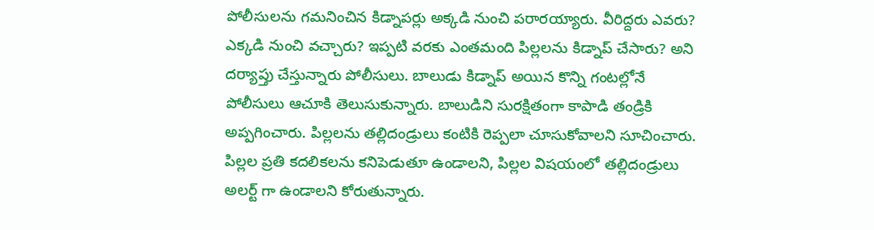పోలీసులను గమనించిన కిడ్నాపర్లు అక్కడి నుంచి పరారయ్యారు. వీరిద్దరు ఎవరు? ఎక్కడి నుంచి వచ్చారు? ఇప్పటి వరకు ఎంతమంది పిల్లలను కిడ్నాప్ చేసారు? అని దర్యాప్తు చేస్తున్నారు పోలీసులు. బాలుడు కిడ్నాప్ అయిన కొన్ని గంటల్లోనే పోలీసులు ఆచూకి తెలుసుకున్నారు. బాలుడిని సురక్షితంగా కాపాడి తండ్రికి అప్పగించారు. పిల్లలను తల్లిదండ్రులు కంటికి రెప్పలా చూసుకోవాలని సూచించారు. పిల్లల ప్రతి కదలికలను కనిపెడుతూ ఉండాలని, పిల్లల విషయంలో తల్లిదండ్రులు అలర్ట్ గా ఉండాలని కోరుతున్నారు.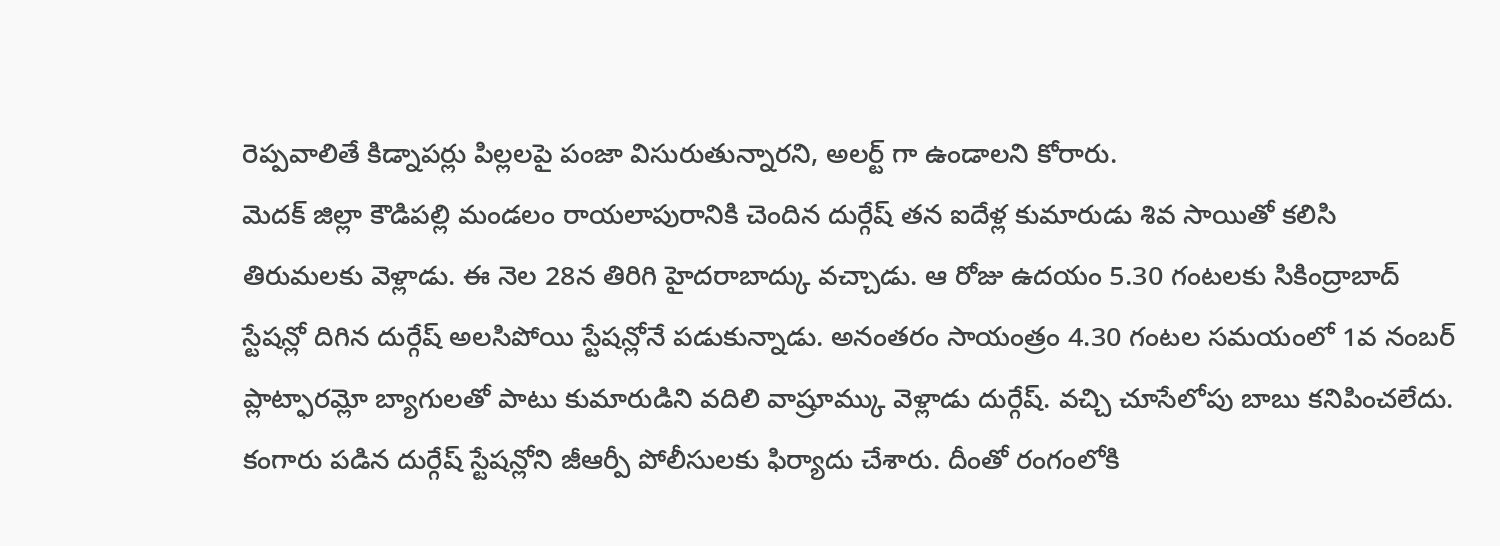రెప్పవాలితే కిడ్నాపర్లు పిల్లలపై పంజా విసురుతున్నారని, అలర్ట్ గా ఉండాలని కోరారు.
మెదక్ జిల్లా కౌడిపల్లి మండలం రాయలాపురానికి చెందిన దుర్గేష్ తన ఐదేళ్ల కుమారుడు శివ సాయితో కలిసి తిరుమలకు వెళ్లాడు. ఈ నెల 28న తిరిగి హైదరాబాద్కు వచ్చాడు. ఆ రోజు ఉదయం 5.30 గంటలకు సికింద్రాబాద్ స్టేషన్లో దిగిన దుర్గేష్ అలసిపోయి స్టేషన్లోనే పడుకున్నాడు. అనంతరం సాయంత్రం 4.30 గంటల సమయంలో 1వ నంబర్ ప్లాట్ఫారమ్లో బ్యాగులతో పాటు కుమారుడిని వదిలి వాష్రూమ్కు వెళ్లాడు దుర్గేష్. వచ్చి చూసేలోపు బాబు కనిపించలేదు. కంగారు పడిన దుర్గేష్ స్టేషన్లోని జీఆర్పీ పోలీసులకు ఫిర్యాదు చేశారు. దీంతో రంగంలోకి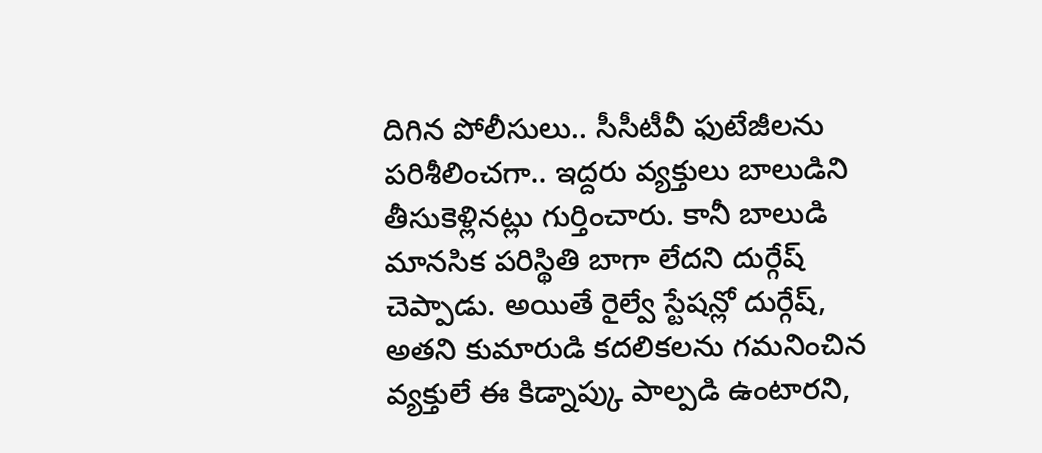దిగిన పోలీసులు.. సీసీటీవీ ఫుటేజీలను పరిశీలించగా.. ఇద్దరు వ్యక్తులు బాలుడిని తీసుకెళ్లినట్లు గుర్తించారు. కానీ బాలుడి మానసిక పరిస్థితి బాగా లేదని దుర్గేష్ చెప్పాడు. అయితే రైల్వే స్టేషన్లో దుర్గేష్, అతని కుమారుడి కదలికలను గమనించిన వ్యక్తులే ఈ కిడ్నాప్కు పాల్పడి ఉంటారని,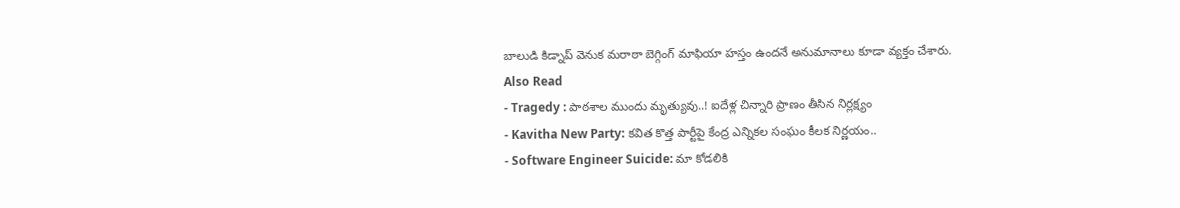బాలుడి కిడ్నాప్ వెనుక మరాఠా బెగ్గింగ్ మాఫియా హస్తం ఉందనే అనుమానాలు కూడా వ్యక్తం చేశారు.
Also Read
- Tragedy : పాఠశాల ముందు మృత్యువు..! ఐదేళ్ల చిన్నారి ప్రాణం తీసిన నిర్లక్ష్యం
- Kavitha New Party: కవిత కొత్త పార్టీపై కేంద్ర ఎన్నికల సంఘం కీలక నిర్ణయం..
- Software Engineer Suicide: మా కోడలికి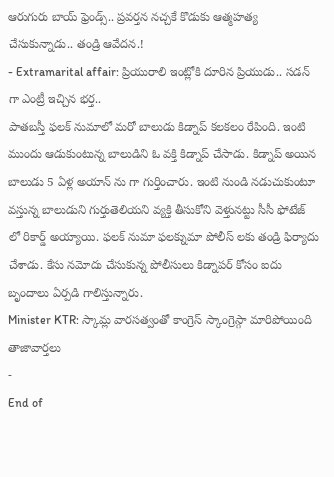ఆరుగురు బాయ్ ఫ్రెండ్స్.. ప్రవర్తన నచ్చకే కొడుకు ఆత్మహత్య చేసుకున్నాడు.. తండ్రి ఆవేదన.!
- Extramarital affair: ప్రియురాలి ఇంట్లోకి దూరిన ప్రియుడు.. సడన్ గా ఎంట్రీ ఇచ్చిన భర్త..
పాతబస్తీ ఫలక్ నుమాలో మరో బాలుడు కిడ్నాప్ కలకలం రేపింది. ఇంటి ముందు ఆడుకుంటున్న బాలుడిని ఓ వక్తి కిడ్నాప్ చేసాడు. కిడ్నాప్ అయిన బాలుడు 5 ఏళ్ల అయాన్ ను గా గుర్తించారు. ఇంటి నుండి నడుచుకుంటూ వస్తున్న బాలుడుని గుర్తుతెలియని వ్యక్తి తీసుకోని వెళ్తునట్టు సీసీ ఫోటేజ్ లో రికార్డ్ అయ్యాయి. ఫలక్ నుమా ఫలక్నుమా పోలీస్ లకు తండ్రి ఫిర్యాదు చేశాడు. కేసు నమోదు చేసుకున్న పోలీసులు కిడ్నాపర్ కోసం ఐదు బృందాలు ఏర్పడి గాలిస్తున్నారు.
Minister KTR: స్కామ్ల వారసత్వంతో కాంగ్రెస్ స్కాంగ్రెస్గా మారిపోయింది
తాజావార్తలు
-
End of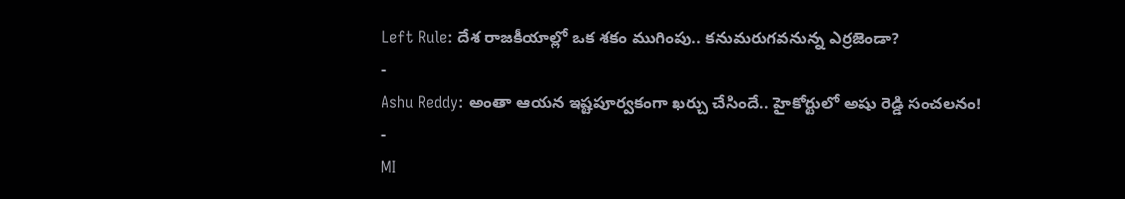Left Rule: దేశ రాజకీయాల్లో ఒక శకం ముగింపు.. కనుమరుగవనున్న ఎర్రజెండా?
-
Ashu Reddy: అంతా ఆయన ఇష్టపూర్వకంగా ఖర్చు చేసిందే.. హైకోర్టులో అషు రెడ్డి సంచలనం!
-
MI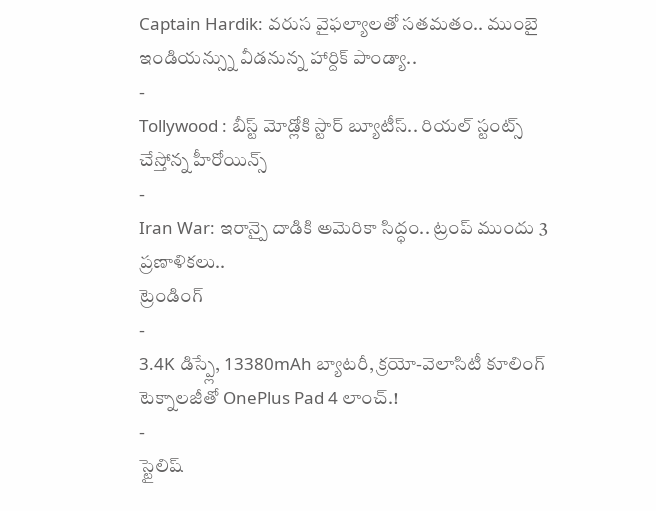Captain Hardik: వరుస వైఫల్యాలతో సతమతం.. ముంబై ఇండియన్స్ను వీడనున్న హార్దిక్ పాండ్యా..
-
Tollywood : బీస్ట్ మోడ్లోకి స్టార్ బ్యూటీస్.. రియల్ స్టంట్స్ చేస్తోన్న హీరోయిన్స్
-
Iran War: ఇరాన్పై దాడికి అమెరికా సిద్ధం.. ట్రంప్ ముందు 3 ప్రణాళికలు..
ట్రెండింగ్
-
3.4K డిస్ప్లే, 13380mAh బ్యాటరీ, క్రయో-వెలాసిటీ కూలింగ్ టెక్నాలజీతో OnePlus Pad 4 లాంచ్.!
-
స్టైలిష్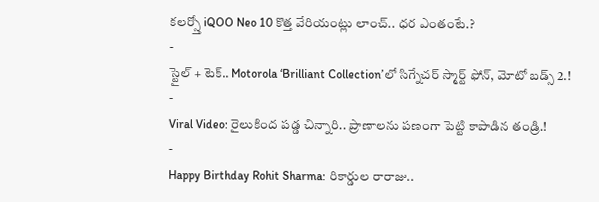కలర్స్తో iQOO Neo 10 కొత్త వేరియంట్లు లాంచ్.. ధర ఎంతంటే.?
-
స్టైల్ + టెక్.. Motorola ‘Brilliant Collection’లో సిగ్నేచర్ స్మార్ట్ ఫోన్, మోటో బడ్స్ 2.!
-
Viral Video: రైలుకింద పడ్డ చిన్నారి.. ప్రాణాలను పణంగా పెట్టి కాపాడిన తండ్రి.!
-
Happy Birthday Rohit Sharma: రికార్డుల రారాజు..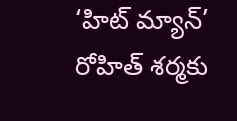‘హిట్ మ్యాన్’ రోహిత్ శర్మకు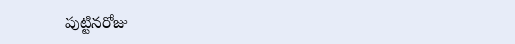పుట్టినరోజు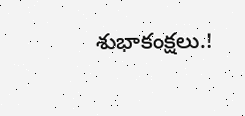శుభాకంక్షలు.!